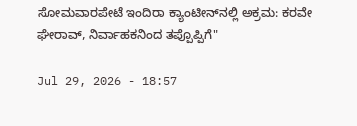ಸೋಮವಾರಪೇಟೆ ಇಂದಿರಾ ಕ್ಯಾಂಟೀನ್‌ನಲ್ಲಿ ಅಕ್ರಮ: ಕರವೇ ಘೇರಾವ್, ನಿರ್ವಾಹಕನಿಂದ ತಪ್ಪೊಪ್ಪಿಗೆ"

Jul 29, 2026 - 18:57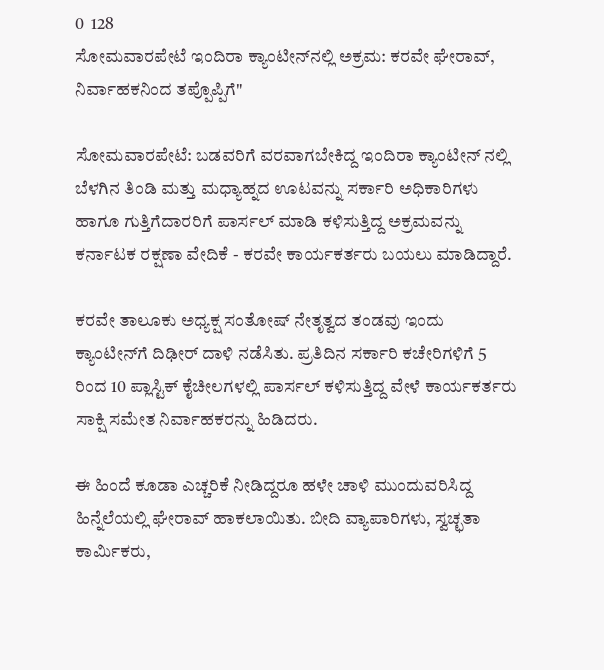0  128
ಸೋಮವಾರಪೇಟೆ ಇಂದಿರಾ ಕ್ಯಾಂಟೀನ್‌ನಲ್ಲಿ ಅಕ್ರಮ: ಕರವೇ ಘೇರಾವ್, ನಿರ್ವಾಹಕನಿಂದ ತಪ್ಪೊಪ್ಪಿಗೆ"

ಸೋಮವಾರಪೇಟೆ: ಬಡವರಿಗೆ ವರವಾಗಬೇಕಿದ್ದ ಇಂದಿರಾ ಕ್ಯಾಂಟೀನ್ ನಲ್ಲಿ ಬೆಳಗಿನ ತಿಂಡಿ ಮತ್ತು ಮಧ್ಯಾಹ್ನದ ಊಟವನ್ನು ಸರ್ಕಾರಿ ಅಧಿಕಾರಿಗಳು ಹಾಗೂ ಗುತ್ತಿಗೆದಾರರಿಗೆ ಪಾರ್ಸಲ್ ಮಾಡಿ ಕಳಿಸುತ್ತಿದ್ದ ಅಕ್ರಮವನ್ನು ಕರ್ನಾಟಕ ರಕ್ಷಣಾ ವೇದಿಕೆ - ಕರವೇ ಕಾರ್ಯಕರ್ತರು ಬಯಲು ಮಾಡಿದ್ದಾರೆ.

ಕರವೇ ತಾಲೂಕು ಅಧ್ಯಕ್ಷ ಸಂತೋಷ್ ನೇತೃತ್ವದ ತಂಡವು ಇಂದು ಕ್ಯಾಂಟೀನ್‌ಗೆ ದಿಢೀರ್ ದಾಳಿ ನಡೆಸಿತು. ಪ್ರತಿದಿನ ಸರ್ಕಾರಿ ಕಚೇರಿಗಳಿಗೆ 5 ರಿಂದ 10 ಪ್ಲಾಸ್ಟಿಕ್ ಕೈಚೀಲಗಳಲ್ಲಿ ಪಾರ್ಸಲ್ ಕಳಿಸುತ್ತಿದ್ದ ವೇಳೆ ಕಾರ್ಯಕರ್ತರು ಸಾಕ್ಷಿ ಸಮೇತ ನಿರ್ವಾಹಕರನ್ನು ಹಿಡಿದರು.

ಈ ಹಿಂದೆ ಕೂಡಾ ಎಚ್ಚರಿಕೆ ನೀಡಿದ್ದರೂ ಹಳೇ ಚಾಳಿ ಮುಂದುವರಿಸಿದ್ದ ಹಿನ್ನೆಲೆಯಲ್ಲಿ ಘೇರಾವ್ ಹಾಕಲಾಯಿತು. ಬೀದಿ ವ್ಯಾಪಾರಿಗಳು, ಸ್ವಚ್ಛತಾ ಕಾರ್ಮಿಕರು,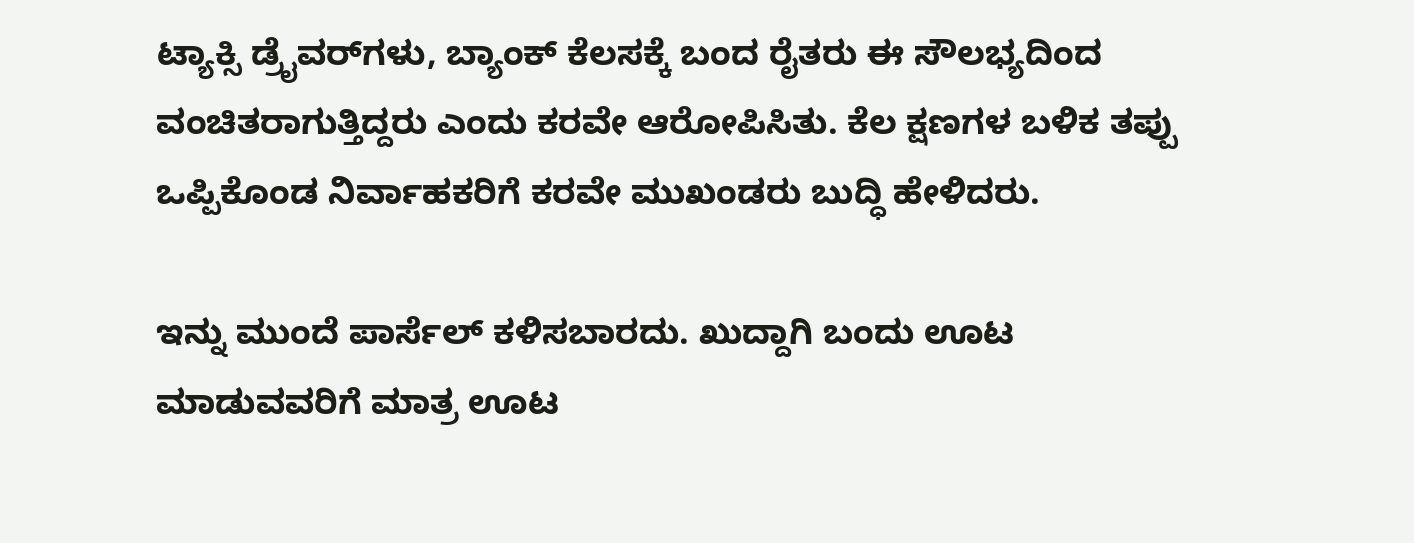ಟ್ಯಾಕ್ಸಿ ಡ್ರೈವರ್‌ಗಳು, ಬ್ಯಾಂಕ್ ಕೆಲಸಕ್ಕೆ ಬಂದ ರೈತರು ಈ ಸೌಲಭ್ಯದಿಂದ ವಂಚಿತರಾಗುತ್ತಿದ್ದರು ಎಂದು ಕರವೇ ಆರೋಪಿಸಿತು. ಕೆಲ ಕ್ಷಣಗಳ ಬಳಿಕ ತಪ್ಪು ಒಪ್ಪಿಕೊಂಡ ನಿರ್ವಾಹಕರಿಗೆ ಕರವೇ ಮುಖಂಡರು ಬುದ್ಧಿ ಹೇಳಿದರು.

ಇನ್ನು ಮುಂದೆ ಪಾರ್ಸೆಲ್ ಕಳಿಸಬಾರದು. ಖುದ್ದಾಗಿ ಬಂದು ಊಟ ಮಾಡುವವರಿಗೆ ಮಾತ್ರ ಊಟ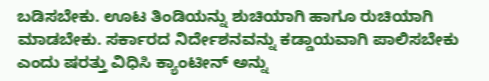ಬಡಿಸಬೇಕು. ಊಟ ತಿಂಡಿಯನ್ನು ಶುಚಿಯಾಗಿ ಹಾಗೂ ರುಚಿಯಾಗಿ ಮಾಡಬೇಕು. ಸರ್ಕಾರದ ನಿರ್ದೇಶನವನ್ನು ಕಡ್ಡಾಯವಾಗಿ ಪಾಲಿಸಬೇಕು ಎಂದು ಷರತ್ತು ವಿಧಿಸಿ ಕ್ಯಾಂಟೀನ್ ಅನ್ನು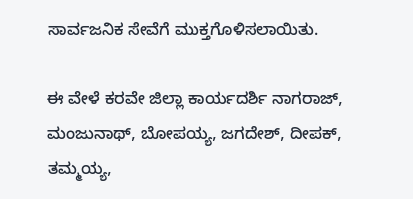ಸಾರ್ವಜನಿಕ ಸೇವೆಗೆ ಮುಕ್ತಗೊಳಿಸಲಾಯಿತು.

ಈ ವೇಳೆ ಕರವೇ ಜಿಲ್ಲಾ ಕಾರ್ಯದರ್ಶಿ ನಾಗರಾಜ್, ಮಂಜುನಾಥ್, ಬೋಪಯ್ಯ, ಜಗದೇಶ್, ದೀಪಕ್, ತಮ್ಮಯ್ಯ,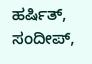ಹರ್ಷಿತ್, ಸಂದೀಪ್,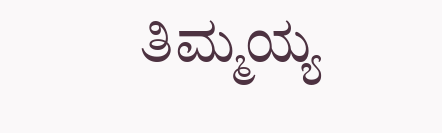ತಿಮ್ಮಯ್ಯ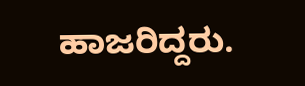ಹಾಜರಿದ್ದರು.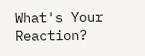What's Your Reaction?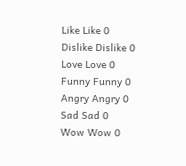Like Like 0
Dislike Dislike 0
Love Love 0
Funny Funny 0
Angry Angry 0
Sad Sad 0
Wow Wow 0